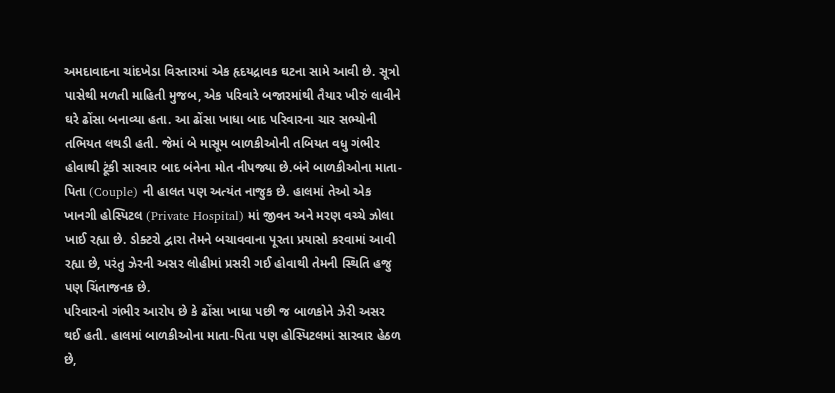અમદાવાદના ચાંદખેડા વિસ્તારમાં એક હૃદયદ્રાવક ઘટના સામે આવી છે. સૂત્રો પાસેથી મળતી માહિતી મુજબ, એક પરિવારે બજારમાંથી તૈયાર ખીરું લાવીને ઘરે ઢોંસા બનાવ્યા હતા. આ ઢોંસા ખાધા બાદ પરિવારના ચાર સભ્યોની તભિયત લથડી હતી. જેમાં બે માસૂમ બાળકીઓની તબિયત વધુ ગંભીર હોવાથી ટૂંકી સારવાર બાદ બંનેના મોત નીપજ્યા છે.બંને બાળકીઓના માતા-પિતા (Couple) ની હાલત પણ અત્યંત નાજુક છે. હાલમાં તેઓ એક ખાનગી હોસ્પિટલ (Private Hospital) માં જીવન અને મરણ વચ્ચે ઝોલા ખાઈ રહ્યા છે. ડોક્ટરો દ્વારા તેમને બચાવવાના પૂરતા પ્રયાસો કરવામાં આવી રહ્યા છે, પરંતુ ઝેરની અસર લોહીમાં પ્રસરી ગઈ હોવાથી તેમની સ્થિતિ હજુ પણ ચિંતાજનક છે.
પરિવારનો ગંભીર આરોપ છે કે ઢોંસા ખાધા પછી જ બાળકોને ઝેરી અસર થઈ હતી. હાલમાં બાળકીઓના માતા-પિતા પણ હોસ્પિટલમાં સારવાર હેઠળ છે,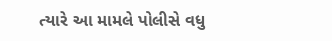ત્યારે આ મામલે પોલીસે વધુ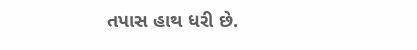તપાસ હાથ ધરી છે.